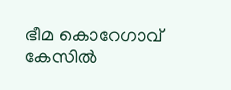ഭീമ കൊറേഗാവ്‌ കേസില്‍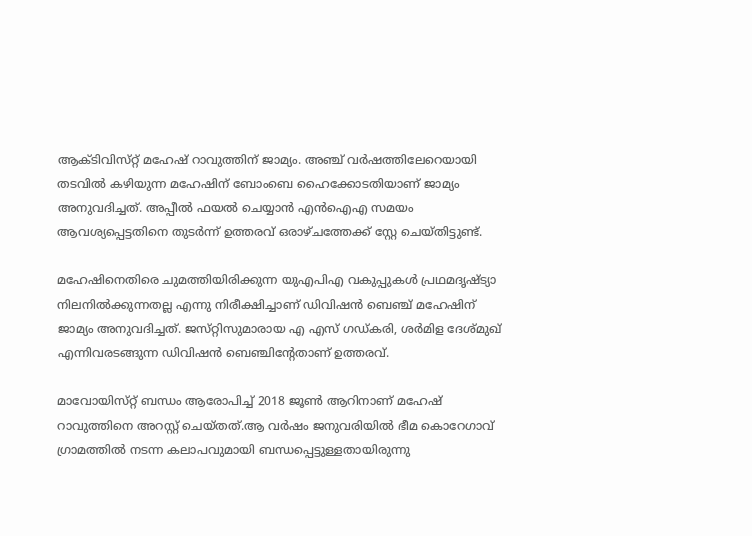ആക്ടിവിസ്‌റ്റ്‌ മഹേഷ്‌ റാവുത്തിന്‌ ജാമ്യം. അഞ്ച്‌ വർഷത്തിലേറെയായി തടവിൽ കഴിയുന്ന മഹേഷിന് ബോംബെ ഹൈക്കോടതിയാണ് ജാമ്യം അനുവദിച്ചത്. അപ്പീല്‍ ഫയല്‍ ചെയ്യാന്‍ എന്‍ഐഎ സമയം ആവശ്യപ്പെട്ടതിനെ തുടര്‍ന്ന്‌ ഉത്തരവ്‌ ഒരാഴ്‌ചത്തേക്ക്‌ സ്റ്റേ ചെയ്‌തിട്ടുണ്ട്‌.

മഹേഷിനെതിരെ ചുമത്തിയിരിക്കുന്ന യുഎപിഎ വകുപ്പുകള്‍ പ്രഥമദൃഷ്ട്യാ നിലനില്‍ക്കുന്നതല്ല എന്നു നിരീക്ഷിച്ചാണ്‌ ഡിവിഷന്‍ ബെഞ്ച്‌ മഹേഷിന്‌ ജാമ്യം അനുവദിച്ചത്‌. ജസ്‌റ്റിസുമാരായ എ എസ്‌ ഗഡ്‌കരി, ശര്‍മിള ദേശ്‌മുഖ്‌ എന്നിവരടങ്ങുന്ന ഡിവിഷന്‍ ബെഞ്ചിന്റേതാണ്‌ ഉത്തരവ്‌.

മാവോയിസ്‌റ്റ്‌ ബന്ധം ആരോപിച്ച്‌ 2018 ജൂണ്‍ ആറിനാണ്‌ മഹേഷ്‌ റാവുത്തിനെ അറസ്റ്റ്‌ ചെയ്‌തത്‌.ആ വര്‍ഷം ജനുവരിയില്‍ ഭീമ കൊറേഗാവ്‌ ഗ്രാമത്തില്‍ നടന്ന കലാപവുമായി ബന്ധപ്പെട്ടുള്ളതായിരുന്നു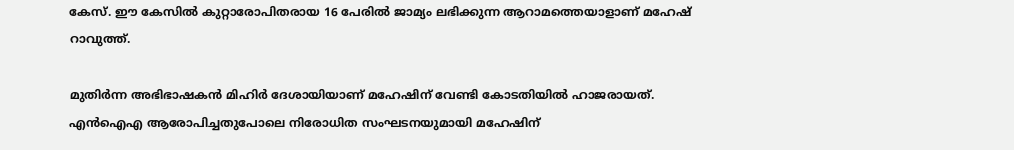കേസ്‌. ഈ കേസില്‍ കുറ്റാരോപിതരായ 16 പേരില്‍ ജാമ്യം ലഭിക്കുന്ന ആറാമത്തെയാളാണ്‌ മഹേഷ്‌ റാവുത്ത്‌.

മുതിര്‍ന്ന അഭിഭാഷകന്‍ മിഹിര്‍ ദേശായിയാണ്‌ മഹേഷിന്‌ വേണ്ടി കോടതിയില്‍ ഹാജരായത്‌. എന്‍ഐഎ ആരോപിച്ചതുപോലെ നിരോധിത സംഘടനയുമായി മഹേഷിന്‌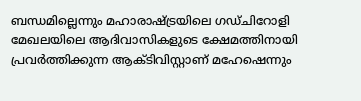ബന്ധമില്ലെന്നും മഹാരാഷ്ട്രയിലെ ഗഡ്‌ചിറോളി മേഖലയിലെ ആദിവാസികളുടെ ക്ഷേമത്തിനായി പ്രവര്‍ത്തിക്കുന്ന ആക്ടിവിസ്റ്റാണ്‌ മഹേഷെന്നും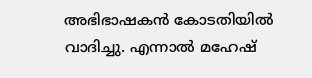അഭിഭാഷകന്‍ കോടതിയില്‍ വാദിച്ചു. എന്നാല്‍ മഹേഷ്‌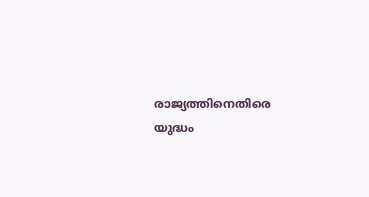രാജ്യത്തിനെതിരെ യുദ്ധം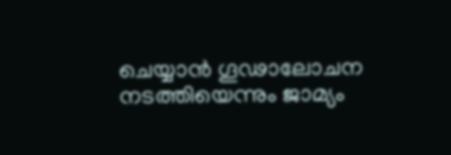ചെയ്യാന്‍ ഗൂഢാലോചന നടത്തിയെന്നും ജാമ്യം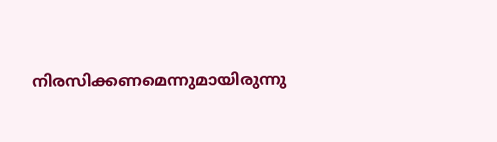നിരസിക്കണമെന്നുമായിരുന്നു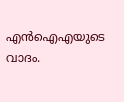എന്‍ഐഎയുടെ വാദം.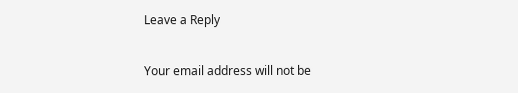Leave a Reply

Your email address will not be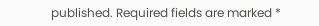published. Required fields are marked *